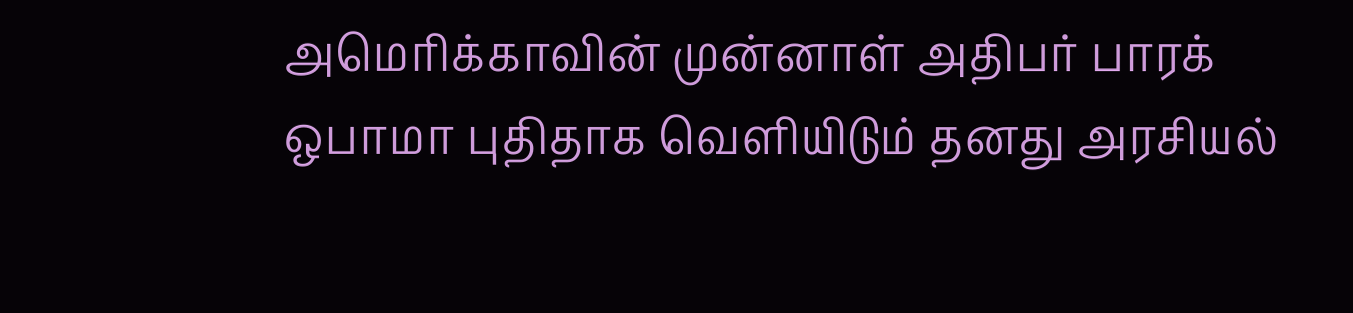அமெரிக்காவின் முன்னாள் அதிபர் பாரக் ஒபாமா புதிதாக வெளியிடும் தனது அரசியல்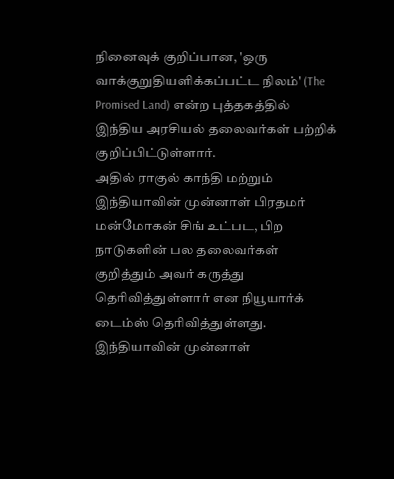நினைவுக் குறிப்பான, 'ஒரு வாக்குறுதியளிக்கப்பட்ட நிலம்' (The Promised Land) என்ற புத்தகத்தில் இந்திய அரசியல் தலைவர்கள் பற்றிக் குறிப்பிட்டுள்ளார்.
அதில் ராகுல் காந்தி மற்றும் இந்தியாவின் முன்னாள் பிரதமர் மன்மோகன் சிங் உட்பட, பிற நாடுகளின் பல தலைவர்கள் குறித்தும் அவர் கருத்து தெரிவித்துள்ளார் என நியூயார்க் டைம்ஸ் தெரிவித்துள்ளது.
இந்தியாவின் முன்னாள்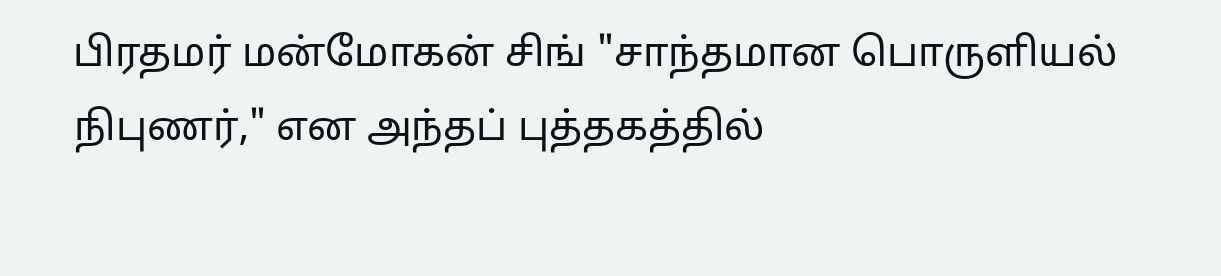பிரதமர் மன்மோகன் சிங் "சாந்தமான பொருளியல் நிபுணர்," என அந்தப் புத்தகத்தில்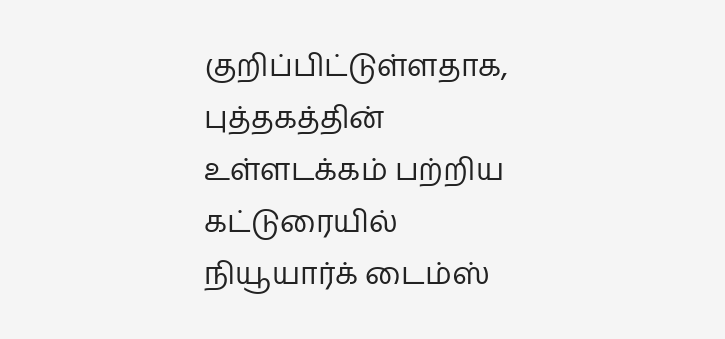குறிப்பிட்டுள்ளதாக, புத்தகத்தின் உள்ளடக்கம் பற்றிய கட்டுரையில் நியூயார்க் டைம்ஸ்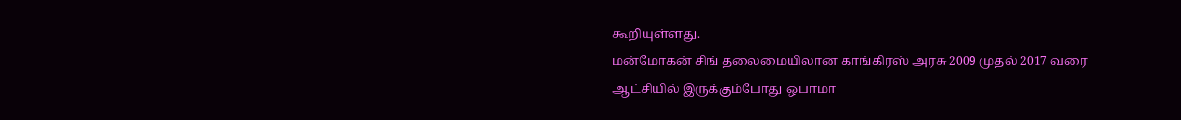கூறியுள்ளது.
மன்மோகன் சிங் தலைமையிலான காங்கிரஸ் அரசு 2009 முதல் 2017 வரை ஆட்சியில் இருக்கும்போது ஒபாமா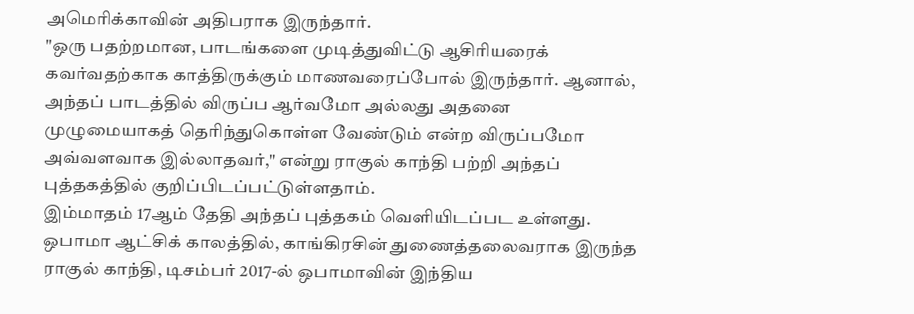அமெரிக்காவின் அதிபராக இருந்தார்.
"ஒரு பதற்றமான, பாடங்களை முடித்துவிட்டு ஆசிரியரைக் கவர்வதற்காக காத்திருக்கும் மாணவரைப்போல் இருந்தார். ஆனால், அந்தப் பாடத்தில் விருப்ப ஆர்வமோ அல்லது அதனை முழுமையாகத் தெரிந்துகொள்ள வேண்டும் என்ற விருப்பமோ அவ்வளவாக இல்லாதவர்," என்று ராகுல் காந்தி பற்றி அந்தப் புத்தகத்தில் குறிப்பிடப்பட்டுள்ளதாம்.
இம்மாதம் 17ஆம் தேதி அந்தப் புத்தகம் வெளியிடப்பட உள்ளது.
ஒபாமா ஆட்சிக் காலத்தில், காங்கிரசின் துணைத்தலைவராக இருந்த ராகுல் காந்தி, டிசம்பர் 2017-ல் ஒபாமாவின் இந்திய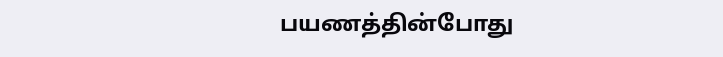பயணத்தின்போது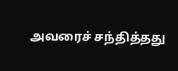அவரைச் சந்தித்தது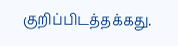குறிப்பிடத்தக்கது.